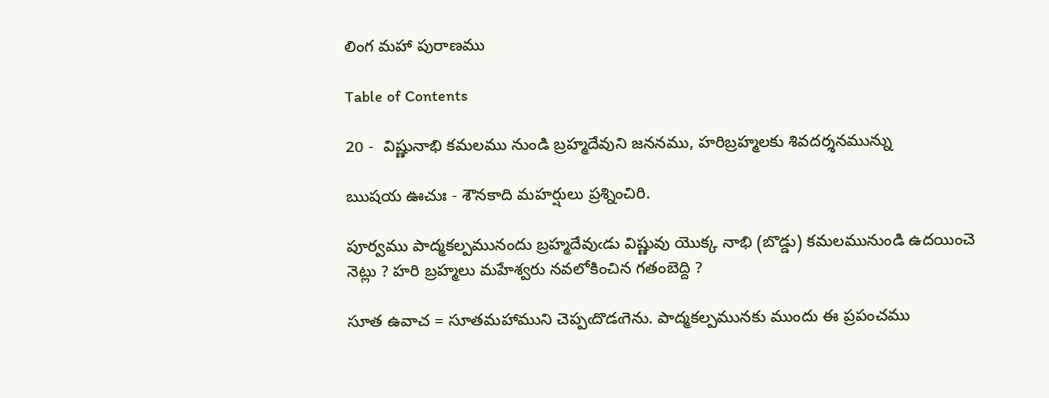లింగ మహా పురాణము

Table of Contents

20 -  విష్ణునాభి కమలము నుండి బ్రహ్మదేవుని జననము, హరిబ్రహ్మలకు శివదర్శనమున్ను

ఋషయ ఊచుః - శౌనకాది మహర్షులు ప్రశ్నించిరి.

పూర్వము పాద్మకల్పమునందు బ్రహ్మదేవుఁడు విష్ణువు యొక్క నాభి (బొడ్డు) కమలమునుండి ఉదయించె నెట్లు ? హరి బ్రహ్మలు మహేశ్వరు నవలోకించిన గతంబెద్ది ?

సూత ఉవాచ = సూతమహాముని చెప్పఁదొడఁగెను. పాద్మకల్పమునకు ముందు ఈ ప్రపంచము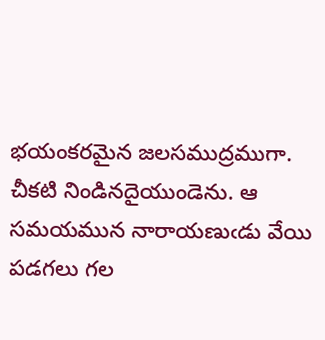భయంకరమైన జలసముద్రముగా. చీకటి నిండినదైయుండెను. ఆ సమయమున నారాయణుఁడు వేయి పడగలు గల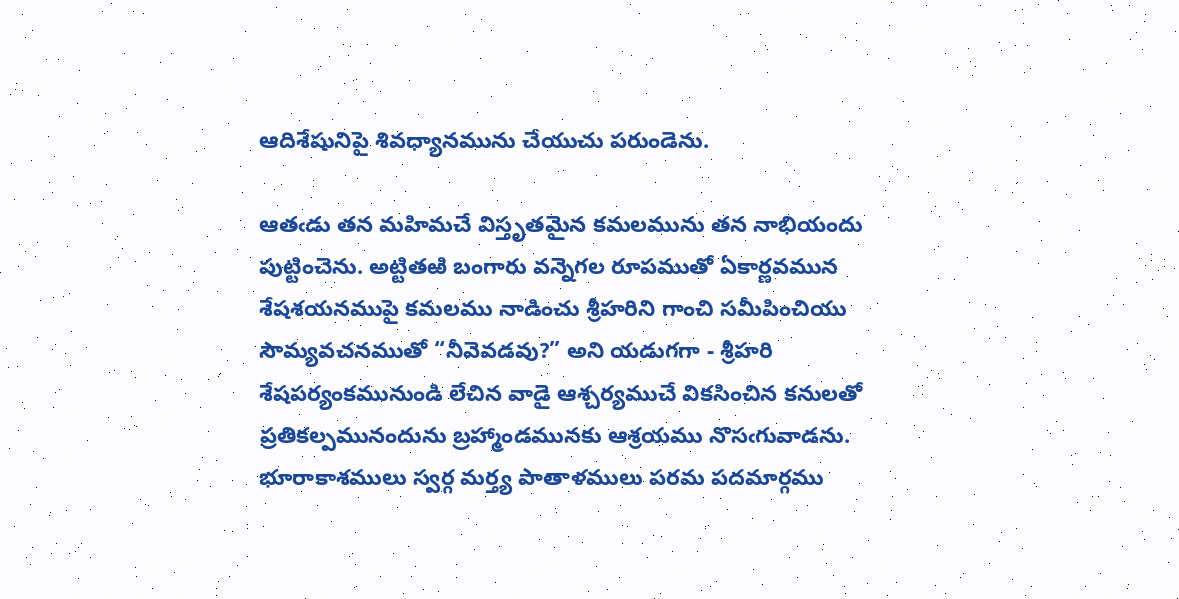ఆదిశేషునిపై శివధ్యానమును చేయుచు పరుండెను.

ఆతఁడు తన మహిమచే విస్తృతమైన కమలమును తన నాభియందు పుట్టించెను. అట్టితఱి బంగారు వన్నెగల రూపముతో ఏకార్ణవమున శేషశయనముపై కమలము నాడించు శ్రీహరిని గాంచి సమీపించియు సౌమ్యవచనముతో “నీవెవడవు?” అని యడుగగా - శ్రీహరి శేషపర్యంకమునుండి లేచిన వాడై ఆశ్చర్యముచే వికసించిన కనులతో ప్రతికల్పమునందును బ్రహ్మాండమునకు ఆశ్రయము నొసఁగువాడను. భూరాకాశములు స్వర్గ మర్త్య పాతాళములు పరమ పదమార్గము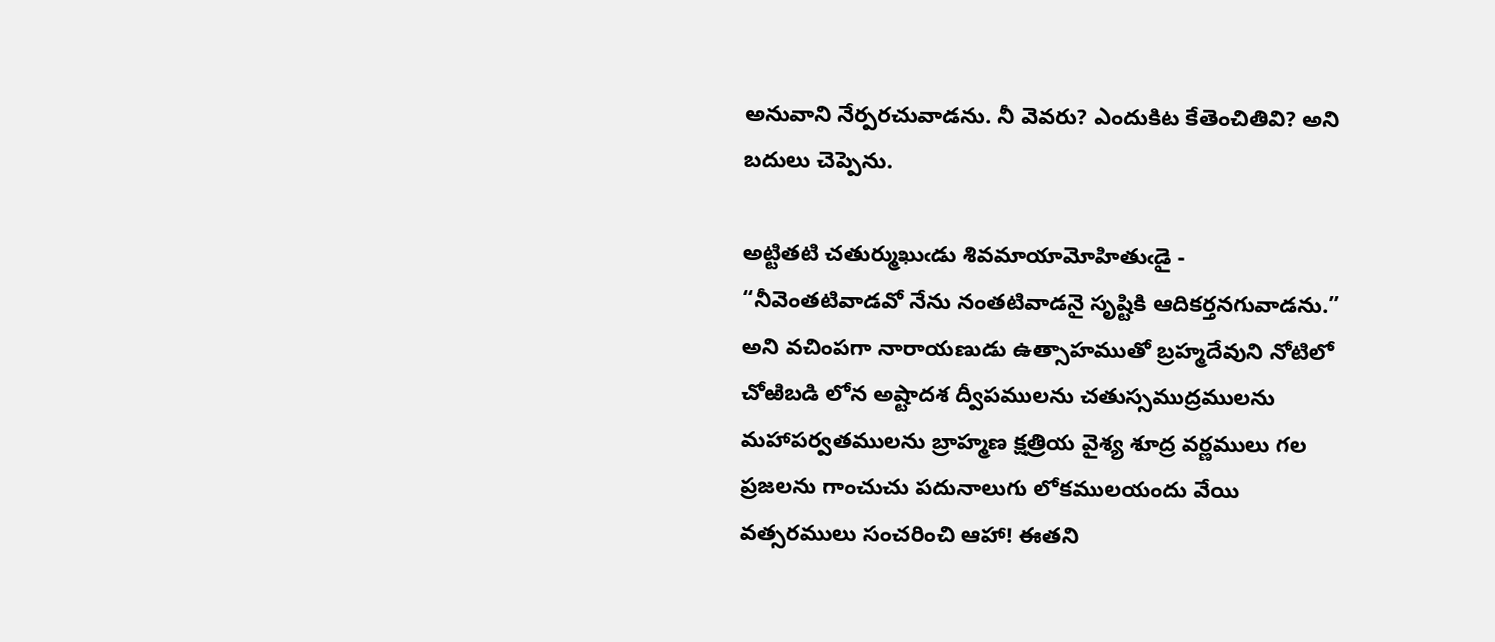అనువాని నేర్పరచువాడను. నీ వెవరు? ఎందుకిట కేతెంచితివి? అని బదులు చెప్పెను.

అట్టితటి చతుర్ముఖుఁడు శివమాయామోహితుఁడై - “నీవెంతటివాడవో నేను నంతటివాడనై సృష్టికి ఆదికర్తనగువాడను.” అని వచింపగా నారాయణుడు ఉత్సాహముతో బ్రహ్మదేవుని నోటిలో చోఱిబడి లోన అష్టాదశ ద్వీపములను చతుస్సముద్రములను మహాపర్వతములను బ్రాహ్మణ క్షత్రియ వైశ్య శూద్ర వర్ణములు గల ప్రజలను గాంచుచు పదునాలుగు లోకములయందు వేయి వత్సరములు సంచరించి ఆహా! ఈతని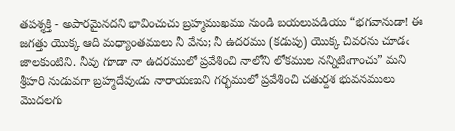తపశ్శక్తి - అపారమైనదని భావించుచు బ్రహ్మముఖము నుండి బయలుపడియు “భగవానుడా! ఈ జగత్తు యొక్క ఆది మధ్యాంతములు నీ వేను; నీ ఉదరము (కడుపు) యొక్క చివరను చూడఁ జాలకుంటిని. నీవు గూడా నా ఉదరములో ప్రవేశించి నాలోని లోకముల నన్నిటిఁగాంచు” మని శ్రీహరి నుడువగా బ్రహ్మదేవుఁడు నారాయణుని గర్భములో ప్రవేశించి చతుర్దశ భువనములు మొదలగు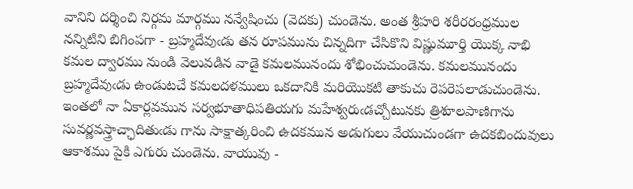వానిని దర్శించి నిర్గమ మార్గము నన్వేషించు (వెదకు) చుండెను. అంత శ్రీహరి శరీరరంధ్రముల నన్నిటిని బిగింపగా - బ్రహ్మదేవుఁడు తన రూపమును చిన్నదిగా చేసికొని విష్ణుమూర్తి యొక్క నాభి కమల ద్వారము నుండి వెలువడిన వాడై కమలమునందు శోభించుచుండెను. కమలమునందు బ్రహ్మదేవుఁడు ఉండుటచే కమలదళములు ఒకదానికి మరియొకటి తాకుచు రెపరెపలాడుచుండెను. ఇంతలో నా ఏకార్లవమున సర్వభూతాధిపతియగు మహేశ్వరుఁడచ్చోటునకు త్రిశూలపాణిగాను సువర్ణవస్త్రాచ్ఛాదితుఁడు గాను సాక్షాత్కరించి ఉదకమున అడుగులు వేయుచుండగా ఉదకబిందువులు ఆకాశము పైకి ఎగురు చుండెను. వాయువు -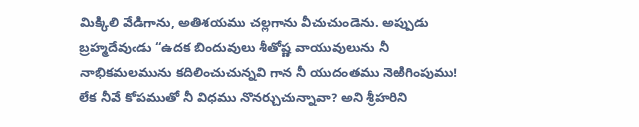మిక్కిలి వేడిగాను, అతిశయము చల్లగాను వీచుచుండెను. అప్పుడు బ్రహ్మదేవుఁడు “ఉదక బిందువులు శీతోష్ణ వాయువులును నీ నాభికమలమును కదిలించుచున్నవి గాన నీ యుదంతము నెఱిగింపుము! లేక నీవే కోపముతో నీ విధము నొనర్చుచున్నావా? అని శ్రీహరిని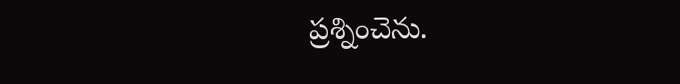ప్రశ్నించెను.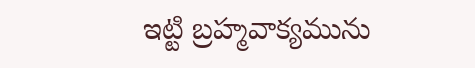ఇట్టి బ్రహ్మవాక్యమును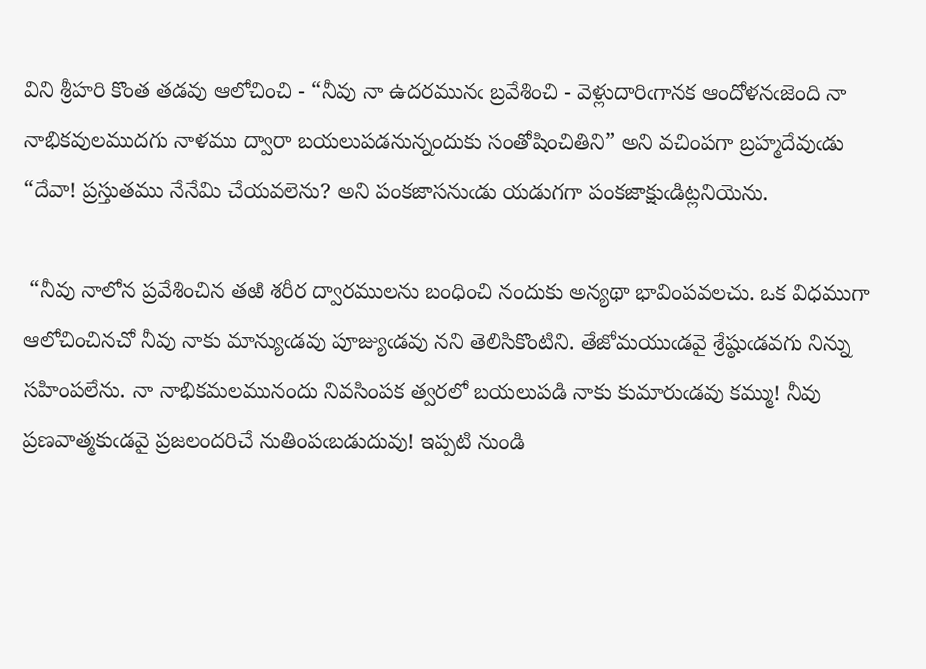విని శ్రీహరి కొంత తడవు ఆలోచించి - “నీవు నా ఉదరమునఁ బ్రవేశించి - వెళ్లుదారిఁగానక ఆందోళనఁజెంది నా నాభికవులముదగు నాళము ద్వారా బయలుపడనున్నందుకు సంతోషించితిని” అని వచింపగా బ్రహ్మదేవుఁడు “దేవా! ప్రస్తుతము నేనేమి చేయవలెను? అని పంకజాసనుఁడు యడుగగా పంకజాక్షుఁడిట్లనియెను.

 “నీవు నాలోన ప్రవేశించిన తఱి శరీర ద్వారములను బంధించి నందుకు అన్యథా భావింపవలచు. ఒక విధముగా ఆలోచించినచో నీవు నాకు మాన్యుఁడవు పూజ్యుఁడవు నని తెలిసికొంటిని. తేజోమయుఁడవై శ్రేష్ఠుఁడవగు నిన్ను సహింపలేను. నా నాభికమలమునందు నివసింపక త్వరలో బయలుపడి నాకు కుమారుఁడవు కమ్ము! నీవు ప్రణవాత్మకుఁడవై ప్రజలందరిచే నుతింపఁబడుదువు! ఇప్పటి నుండి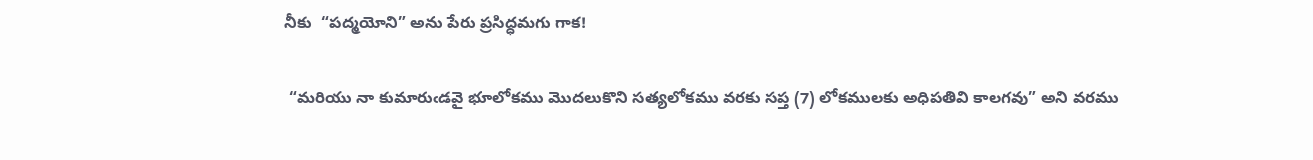నీకు  “పద్మయోని” అను పేరు ప్రసిద్ధమగు గాక!

 “మరియు నా కుమారుఁడవై భూలోకము మొదలుకొని సత్యలోకము వరకు సప్త (7) లోకములకు అధిపతివి కాలగవు” అని వరము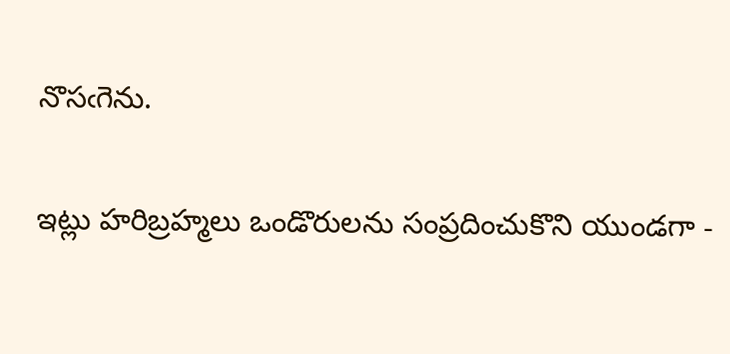నొసఁగెను.

ఇట్లు హరిబ్రహ్మలు ఒండొరులను సంప్రదించుకొని యుండగా -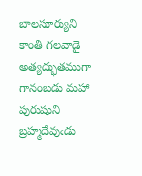బాలసూర్యుని కాంతి గలవాడై అత్యద్భుతముగా గానంబడు మహా పురుషుని బ్రహ్మదేవుఁడు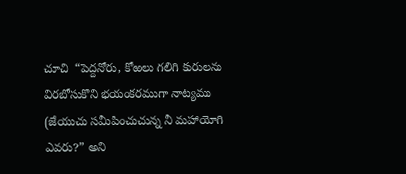చూచి  “పెద్దనోరు, కోఱలు గలిగి కురులను విరబోసుకొని భయంకరముగా నాట్యము (జేయుచు సమీపించుచున్న నీ మహాయోగి ఎవరు?” అని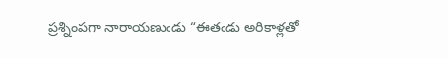ప్రశ్నింపగా నారాయణుఁడు “ఈతఁడు అరికాళ్లతో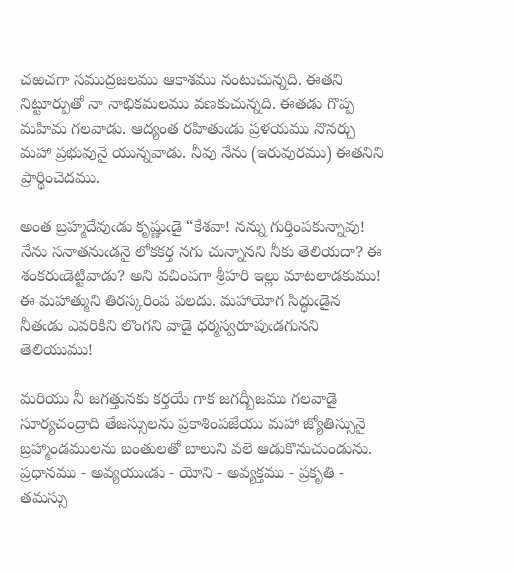చఱచగా సముద్రజలము ఆకాశము నంటుచున్నది. ఈతని నిట్టూర్పుతో నా నాభికమలము వణకుచున్నది. ఈతడు గొప్ప మహిమ గలవాడు. ఆద్యంత రహితుఁడు ప్రళయము నొనర్చు మహా ప్రభువునై యున్నవాడు. నీవు నేను (ఇరువురము) ఈతనిని ప్రార్థించెదము.

అంత బ్రహ్మదేవుఁడు కృష్ణుఁడై “కేశవా! నన్ను గుర్తింపకున్నావు! నేను సనాతనుఁడనై లోకకర్త నగు చున్నానని నీకు తెలియదా? ఈ శంకరుఁడెట్టివాడు? అని వచింపగా శ్రీహరి ఇల్లు మాటలాడకుము! ఈ మహాత్ముని తిరస్కరింప పలదు. మహాయోగ సిద్ధుఁడైన నీతఁడు ఎవరికిని లొంగని వాడై ధర్మస్వరూపుఁడగునని తెలియుము!

మరియు నీ జగత్తునకు కర్తయే గాక జగద్బీజము గలవాడై సూర్యచంద్రాది తేజస్సులను ప్రకాశింపజేయు మహా జ్యోతిస్సునై బ్రహ్మాండములను బంతులతో బాలుని వలె ఆడుకొనుచుండును. ప్రధానము - అవ్యయుఁడు - యోని - అవ్యక్తము - ప్రకృతి - తమస్సు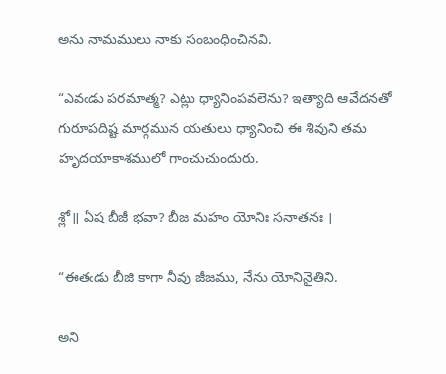అను నామములు నాకు సంబంధించినవి.

“ఎవఁడు పరమాత్మ? ఎట్లు ధ్యానింపవలెను? ఇత్యాది ఆవేదనతో గురూపదిష్ట మార్గమున యతులు ధ్యానించి ఈ శివుని తమ హృదయాకాశములో గాంచుచుందురు.

శ్లో॥ ఏష బీజీ భవా? బీజ మహం యోనిః సనాతనః ।

“ఈతఁడు బీజి కాగా నీవు జీజము, నేను యోనినైతిని.

అని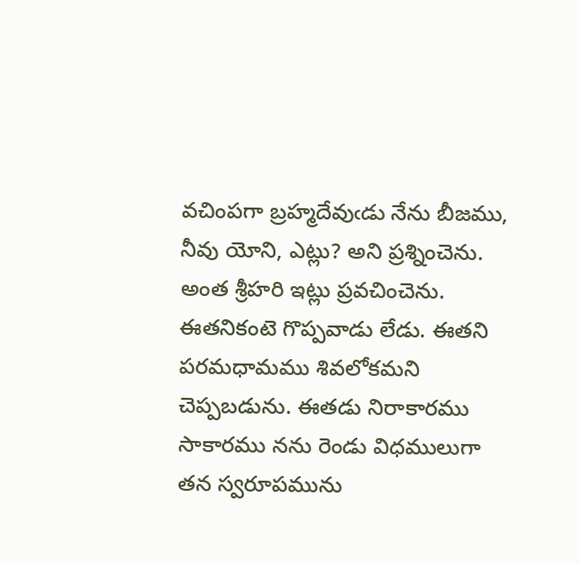వచింపగా బ్రహ్మదేవుఁడు నేను బీజము, నీవు యోని, ఎట్లు? అని ప్రశ్నించెను. అంత శ్రీహరి ఇట్లు ప్రవచించెను. ఈతనికంటె గొప్పవాడు లేడు. ఈతని పరమధామము శివలోకమని చెప్పబడును. ఈతడు నిరాకారము సాకారము నను రెండు విధములుగా తన స్వరూపమును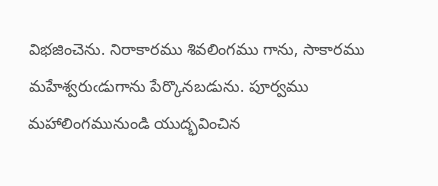విభజించెను. నిరాకారము శివలింగము గాను, సాకారము మహేశ్వరుఁడుగాను పేర్కొనబడును. పూర్వము మహాలింగమునుండి యుద్భవించిన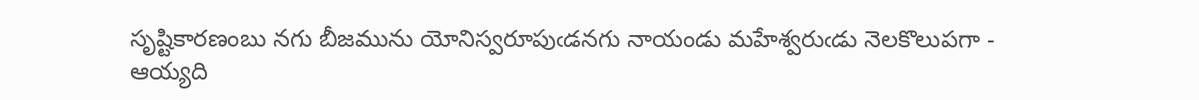సృష్టికారణంబు నగు బీజమును యోనిస్వరూపుఁడనగు నాయండు మహేశ్వరుఁడు నెలకొలుపగా - ఆయ్యది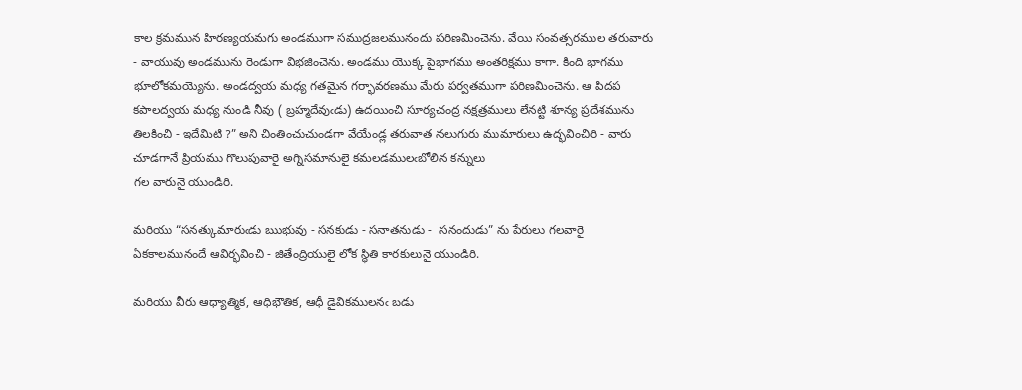కాల క్రమమున హిరణ్యయమగు అండముగా సముద్రజలమునందు పరిణమించెను. వేయి సంవత్సరముల తరువారు - వాయువు అండమును రెండుగా విభజించెను. అండము యొక్క పైభాగము అంతరిక్షము కాగా. కింది భాగము భూలోకమయ్యెను. అండద్వయ మధ్య గతమైన గర్భావరణము మేరు పర్వతముగా పరిణమించెను. ఆ పిదప కపాలద్వయ మధ్య నుండి నీవు ( బ్రహ్మదేవుఁడు) ఉదయించి సూర్యచంద్ర నక్షత్రములు లేనట్టి శూన్య ప్రదేశమును తిలకించి - ఇదేమిటి ?” అని చింతించుచుండగా వేయేండ్ల తరువాత నలుగురు ముమారులు ఉద్భవించిరి - వారు చూడగానే ప్రియము గొలుపువారై అగ్నిసమానులై కమలడములఁబోలిన కన్నులు
గల వారునై యుండిరి.

మరియు “సనత్కుమారుఁడు ఋభువు - సనకుడు - సనాతనుడు -  సనందుడు” ను పేరులు గలవారై ఏకకాలమునందే ఆవిర్భవించి - జితేంద్రియులై లోక స్థితి కారకులునై యుండిరి.

మరియు వీరు ఆధ్యాత్మిక, ఆధిభౌతిక, ఆధీ డైవికములనఁ బడు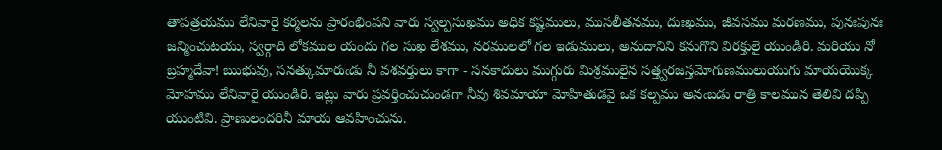తాపత్రయము లేనివారై కర్మలను ప్రారంభింపని వారు స్వల్పసుఖము అధిక కష్టములు, ముసలీతనము, దుఃఖము, జీవసము మరణము, పునఃపునః జన్మించుటయు, స్వర్గాది లోకముల యందు గల సుఖ లేశము, నరములలో గల ఇడుములు, అనుదానిని కనుగొని విరక్తులై యుండిరి. మరియు నో బ్రహ్మదేవా! ఋభువు, సనత్కుమారుఁడు నీ వశవర్తులు కాగా - సనకాదులు ముగ్గురు మిశ్రములైన సత్త్వరజస్తమోగుణములుయుగు మాయయొక్క మోహము లేనివారై యుండిరి. ఇట్లు వారు ప్రవర్తించుచుండగా నీవు శివమాయా మోహితుడవై ఒక కల్పము అనఁబడు రాత్రి కాలమున తెలివి దప్పి యుంటివి. ప్రాణులందరినీ మాయ ఆవహించును.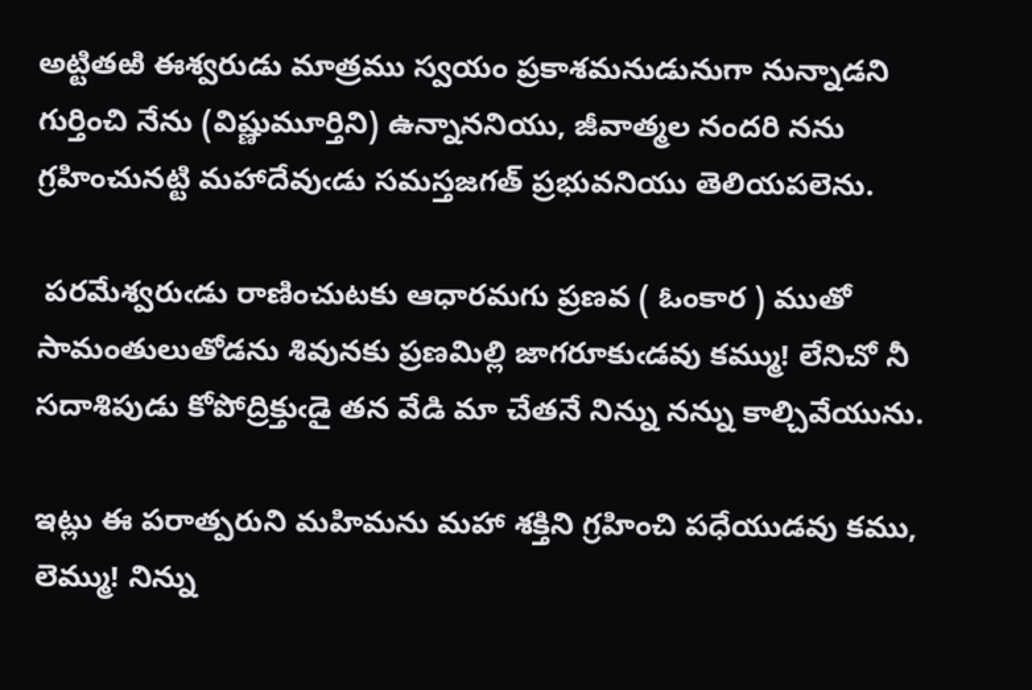అట్టితఱి ఈశ్వరుడు మాత్రము స్వయం ప్రకాశమనుడునుగా నున్నాడని గుర్తించి నేను (విష్ణుమూర్తిని) ఉన్నాననియు, జీవాత్మల నందరి నను గ్రహించునట్టి మహాదేవుఁడు సమస్తజగత్ ప్రభువనియు తెలియపలెను.

 పరమేశ్వరుఁడు రాణించుటకు ఆధారమగు ప్రణవ ( ఓంకార ) ముతో సామంతులుతోడను శివునకు ప్రణమిల్లి జాగరూకుఁడవు కమ్ము! లేనిచో నీ సదాశిపుడు కోపోద్రిక్తుఁడై తన వేడి మా చేతనే నిన్ను నన్ను కాల్చివేయును.

ఇట్లు ఈ పరాత్పరుని మహిమను మహా శక్తిని గ్రహించి పధేయుడవు కము, లెమ్ము! నిన్ను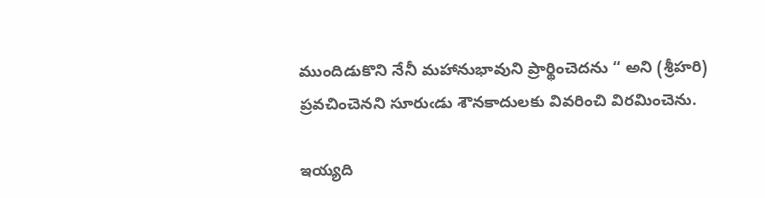ముందిడుకొని నేనీ మహానుభావుని ప్రార్థించెదను “ అని (శ్రీహరి) ప్రవచించెనని సూరుఁడు శౌనకాదులకు వివరించి విరమించెను.

ఇయ్యది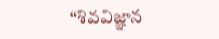“శివవిజ్ఞాన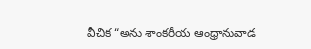వీచిక “అను శాంకరీయ ఆంధ్రానువాడ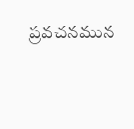ప్రవచనమున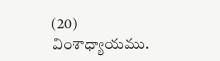(20) వింశాధ్యాయము.